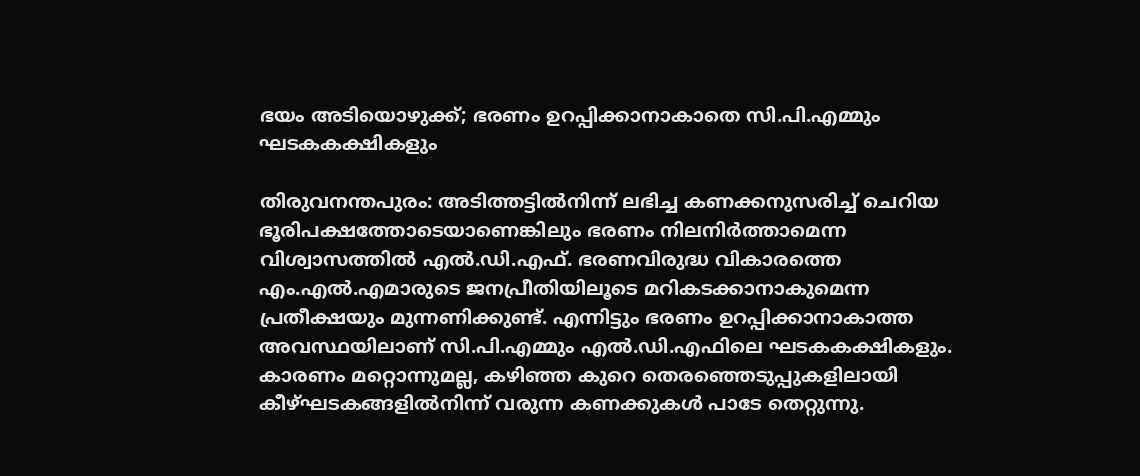ഭയം അടിയൊഴുക്ക്; ഭരണം ഉറപ്പിക്കാനാകാതെ സി.പി.എമ്മും ഘടകകക്ഷികളും

തിരുവനന്തപുരം: അടിത്തട്ടിൽനിന്ന് ലഭിച്ച കണക്കനുസരിച്ച് ചെറിയ ഭൂരിപക്ഷത്തോടെയാണെങ്കിലും ഭരണം നിലനിർത്താമെന്ന വിശ്വാസത്തിൽ എൽ.ഡി.എഫ്. ഭരണവിരുദ്ധ വികാരത്തെ എം.എൽ.എമാരുടെ ജനപ്രീതിയിലൂടെ മറികടക്കാനാകുമെന്ന പ്രതീക്ഷയും മുന്നണിക്കുണ്ട്. എന്നിട്ടും ഭരണം ഉറപ്പിക്കാനാകാത്ത അവസ്ഥയിലാണ് സി.പി.എമ്മും എൽ.ഡി.എഫിലെ ഘടകകക്ഷികളും. കാരണം മറ്റൊന്നുമല്ല, കഴിഞ്ഞ കുറെ തെരഞ്ഞെടുപ്പുകളിലായി കീഴ്ഘടകങ്ങളിൽനിന്ന് വരുന്ന കണക്കുകൾ പാടേ തെറ്റുന്നു.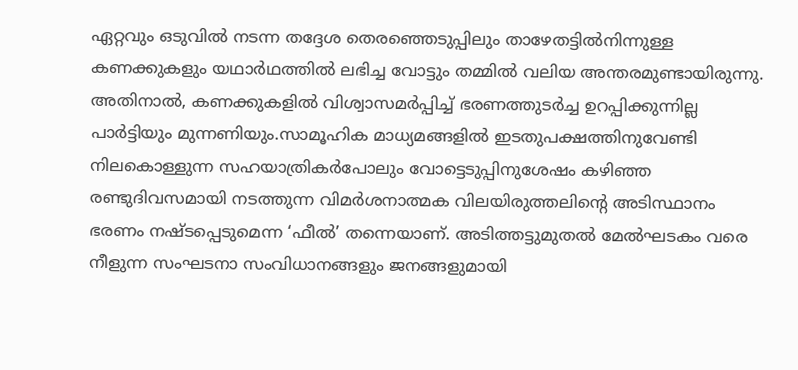ഏറ്റവും ഒടുവിൽ നടന്ന തദ്ദേശ തെരഞ്ഞെടുപ്പിലും താഴേതട്ടിൽനിന്നുള്ള കണക്കുകളും യഥാർഥത്തിൽ ലഭിച്ച വോട്ടും തമ്മിൽ വലിയ അന്തരമുണ്ടായിരുന്നു. അതിനാൽ, കണക്കുകളിൽ വിശ്വാസമർപ്പിച്ച് ഭരണത്തുടർച്ച ഉറപ്പിക്കുന്നില്ല പാർട്ടിയും മുന്നണിയും.സാമൂഹിക മാധ്യമങ്ങളിൽ ഇടതുപക്ഷത്തിനുവേണ്ടി നിലകൊള്ളുന്ന സഹയാത്രികർപോലും വോട്ടെടുപ്പിനുശേഷം കഴിഞ്ഞ രണ്ടുദിവസമായി നടത്തുന്ന വിമർശനാത്മക വിലയിരുത്തലിന്‍റെ അടിസ്ഥാനം ഭരണം നഷ്ടപ്പെടുമെന്ന ‘ഫീൽ’ തന്നെയാണ്. അടിത്തട്ടുമുതൽ മേൽഘടകം വരെ നീളുന്ന സംഘടനാ സംവിധാനങ്ങളും ജനങ്ങളുമായി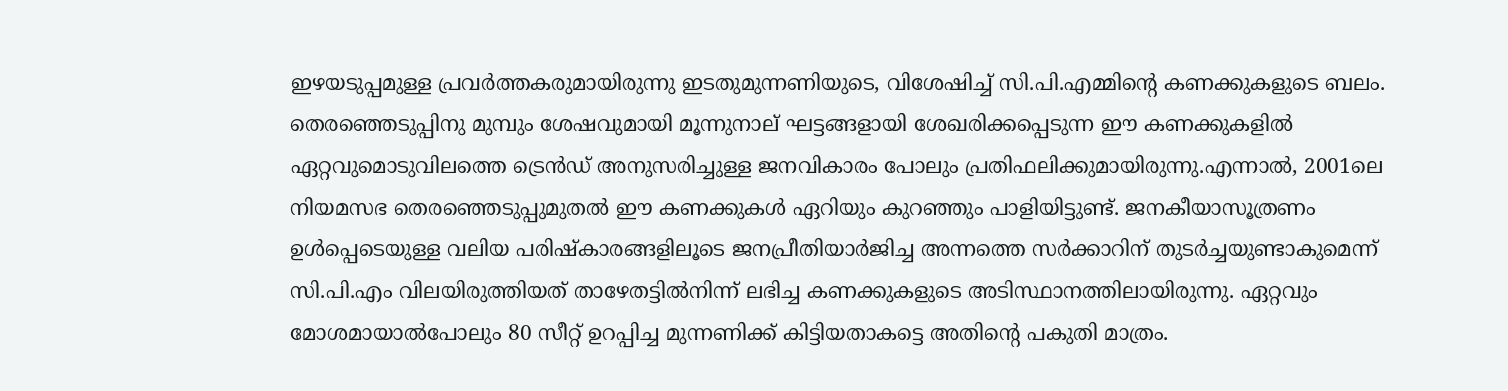ഇഴയടുപ്പമുള്ള പ്രവർത്തകരുമായിരുന്നു ഇടതുമുന്നണിയുടെ, വിശേഷിച്ച് സി.പി.എമ്മിന്‍റെ കണക്കുകളുടെ ബലം. തെരഞ്ഞെടുപ്പിനു മുമ്പും ശേഷവുമായി മൂന്നുനാല് ഘട്ടങ്ങളായി ശേഖരിക്കപ്പെടുന്ന ഈ കണക്കുകളിൽ ഏറ്റവുമൊടുവിലത്തെ ട്രെൻഡ് അനുസരിച്ചുള്ള ജനവികാരം പോലും പ്രതിഫലിക്കുമായിരുന്നു.എന്നാൽ, 2001ലെ നിയമസഭ തെരഞ്ഞെടുപ്പുമുതൽ ഈ കണക്കുകൾ ഏറിയും കുറഞ്ഞും പാളിയിട്ടുണ്ട്. ജനകീയാസൂത്രണം ഉൾപ്പെടെയുള്ള വലിയ പരിഷ്കാരങ്ങളിലൂടെ ജനപ്രീതിയാർജിച്ച അന്നത്തെ സർക്കാറിന് തുടർച്ചയുണ്ടാകുമെന്ന് സി.പി.എം വിലയിരുത്തിയത് താഴേതട്ടിൽനിന്ന് ലഭിച്ച കണക്കുകളുടെ അടിസ്ഥാനത്തിലായിരുന്നു. ഏറ്റവും മോശമായാൽപോലും 80 സീറ്റ് ഉറപ്പിച്ച മുന്നണിക്ക് കിട്ടിയതാകട്ടെ അതിന്‍റെ പകുതി മാത്രം.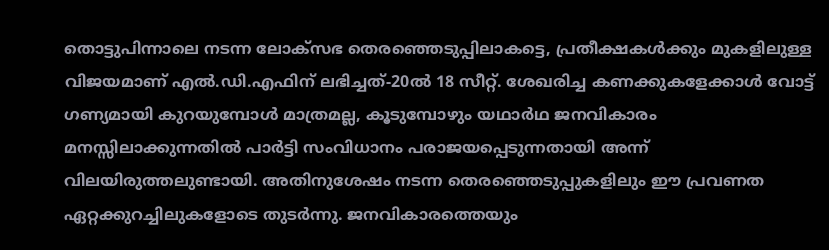തൊട്ടുപിന്നാലെ നടന്ന ലോക്സഭ തെരഞ്ഞെടുപ്പിലാകട്ടെ, പ്രതീക്ഷകൾക്കും മുകളിലുള്ള വിജയമാണ് എൽ.ഡി.എഫിന് ലഭിച്ചത്-20ൽ 18 സീറ്റ്. ശേഖരിച്ച കണക്കുകളേക്കാൾ വോട്ട് ഗണ്യമായി കുറയുമ്പോൾ മാത്രമല്ല, കൂടുമ്പോഴും യഥാർഥ ജനവികാരം മനസ്സിലാക്കുന്നതിൽ പാർട്ടി സംവിധാനം പരാജയപ്പെടുന്നതായി അന്ന് വിലയിരുത്തലുണ്ടായി. അതിനുശേഷം നടന്ന തെരഞ്ഞെടുപ്പുകളിലും ഈ പ്രവണത ഏറ്റക്കുറച്ചിലുകളോടെ തുടർന്നു. ജനവികാരത്തെയും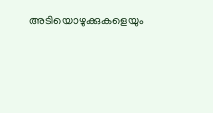അടിയൊഴുക്കുകളെയും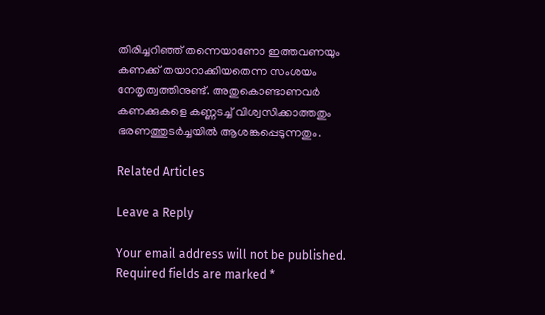തിരിച്ചറിഞ്ഞ് തന്നെയാണോ ഇത്തവണയും കണക്ക് തയാറാക്കിയതെന്ന സംശയം നേതൃത്വത്തിനുണ്ട്. അതുകൊണ്ടാണവർ കണക്കുകളെ കണ്ണടച്ച് വിശ്വസിക്കാത്തതും ഭരണത്തുടർച്ചയിൽ ആശങ്കപ്പെടുന്നതും.

Related Articles

Leave a Reply

Your email address will not be published. Required fields are marked *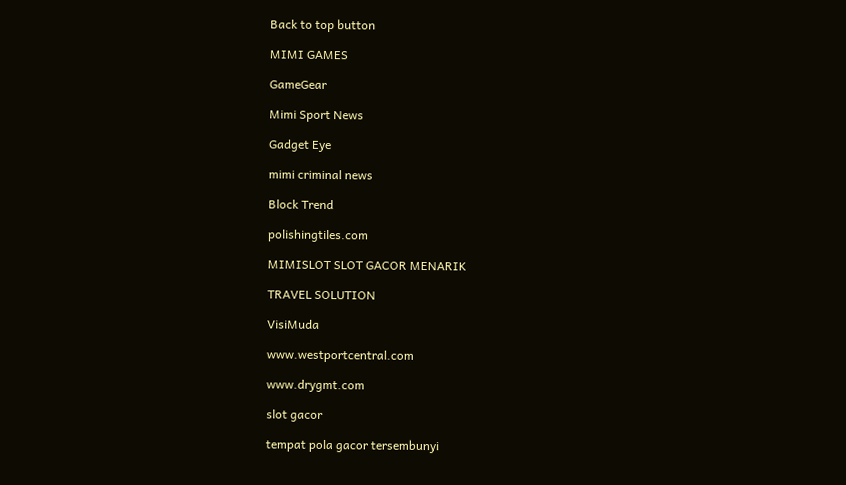Back to top button

MIMI GAMES

GameGear

Mimi Sport News

Gadget Eye

mimi criminal news

Block Trend

polishingtiles.com

MIMISLOT SLOT GACOR MENARIK

TRAVEL SOLUTION

VisiMuda

www.westportcentral.com

www.drygmt.com

slot gacor

tempat pola gacor tersembunyi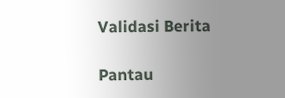Validasi Berita

Pantau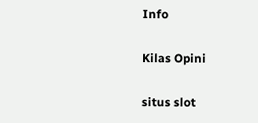Info

Kilas Opini

situs slot